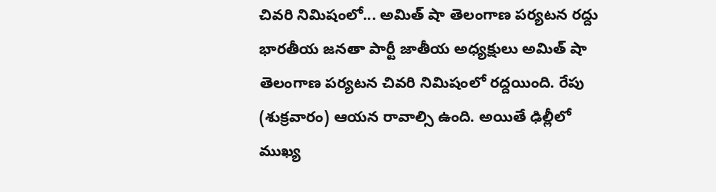చివరి నిమిషంలో... అమిత్ షా తెలంగాణ పర్యటన రద్దు
భారతీయ జనతా పార్టీ జాతీయ అధ్యక్షులు అమిత్ షా తెలంగాణ పర్యటన చివరి నిమిషంలో రద్దయింది. రేపు (శుక్రవారం) ఆయన రావాల్సి ఉంది. అయితే ఢిల్లీలో ముఖ్య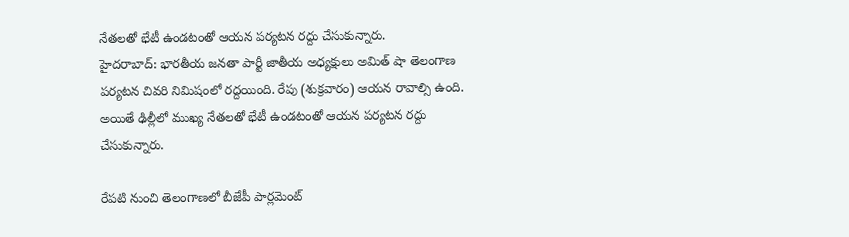నేతలతో భేటీ ఉండటంతో ఆయన పర్యటన రద్దు చేసుకున్నారు.
హైదరాబాద్: భారతీయ జనతా పార్టీ జాతీయ అధ్యక్షులు అమిత్ షా తెలంగాణ పర్యటన చివరి నిమిషంలో రద్దయింది. రేపు (శుక్రవారం) ఆయన రావాల్సి ఉంది. అయితే ఢిల్లీలో ముఖ్య నేతలతో భేటీ ఉండటంతో ఆయన పర్యటన రద్దు చేసుకున్నారు.

రేపటి నుంచి తెలంగాణలో బీజేపీ పార్లమెంట్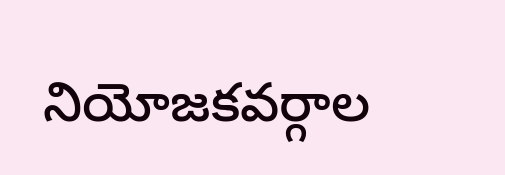నియోజకవర్గాల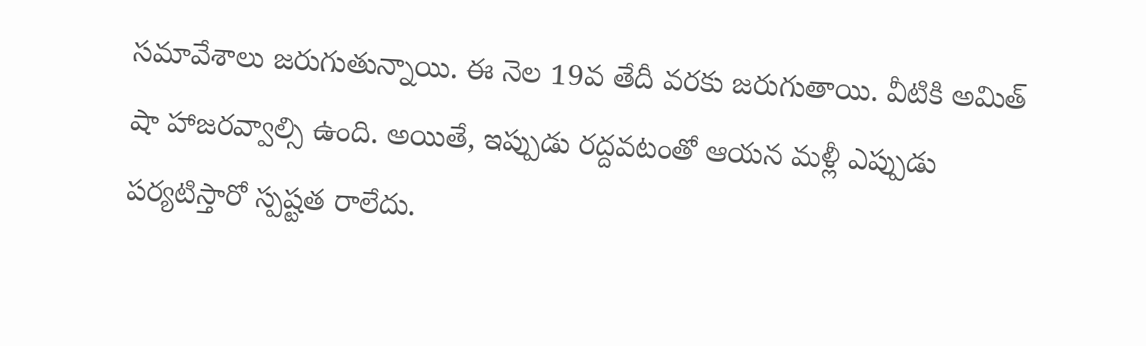సమావేశాలు జరుగుతున్నాయి. ఈ నెల 19వ తేదీ వరకు జరుగుతాయి. వీటికి అమిత్ షా హాజరవ్వాల్సి ఉంది. అయితే, ఇప్పుడు రద్దవటంతో ఆయన మళ్లీ ఎప్పుడు పర్యటిస్తారో స్పష్టత రాలేదు.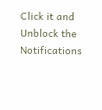Click it and Unblock the Notifications